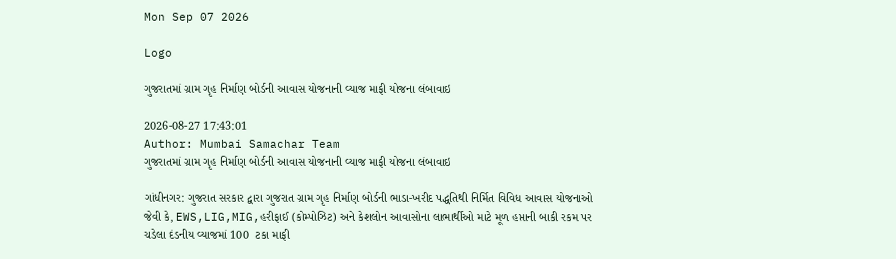Mon Sep 07 2026

Logo

ગુજરાતમાં ગ્રામ ગૃહ નિર્માણ બોર્ડની આવાસ યોજનાની વ્યાજ માફી યોજના લંબાવાઇ

2026-08-27 17:43:01
Author: Mumbai Samachar Team
ગુજરાતમાં ગ્રામ ગૃહ નિર્માણ બોર્ડની આવાસ યોજનાની વ્યાજ માફી યોજના લંબાવાઇ

ગાંધીનગર: ગુજરાત સરકાર દ્વારા ગુજરાત ગ્રામ ગૃહ નિર્માણ બોર્ડની ભાડા-ખરીદ પદ્ધતિથી નિર્મિત વિવિધ આવાસ યોજનાઓ જેવી કે, EWS,LIG,MIG,હરીફાઈ (કોમ્પોઝિટ) અને કેશલોન આવાસોના લાભાર્થીઓ માટે મૂળ હપ્તાની બાકી રકમ પર ચડેલા દંડનીય વ્યાજમાં 100  ટકા માફી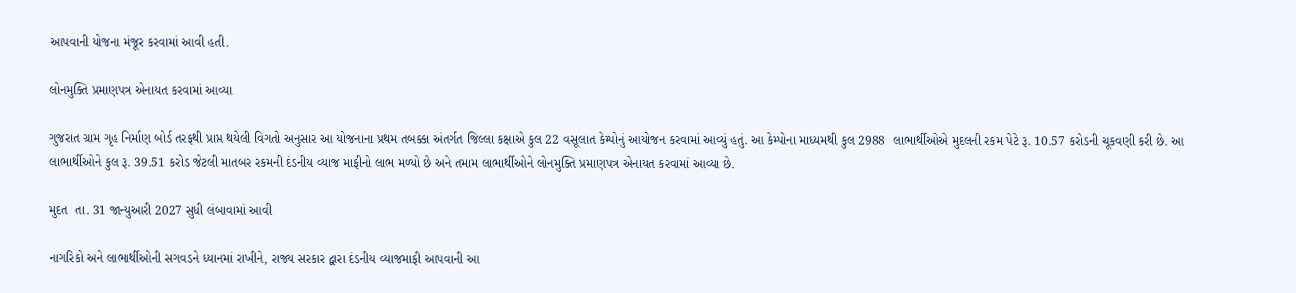આપવાની યોજના મંજૂર કરવામાં આવી હતી.

લોનમુક્તિ પ્રમાણપત્ર એનાયત કરવામાં આવ્યા

ગુજરાત ગ્રામ ગૃહ નિર્માણ બોર્ડ તરફથી પ્રાપ્ત થયેલી વિગતો અનુસાર આ યોજનાના પ્રથમ તબક્કા અંતર્ગત જિલ્લા કક્ષાએ કુલ 22 વસૂલાત કેમ્પોનું આયોજન કરવામાં આવ્યું હતું. આ કેમ્પોના માધ્યમથી કુલ 2988  લાભાર્થીઓએ મુદલની રકમ પેટે રૂ. 10.57 કરોડની ચૂકવણી કરી છે. આ લાભાર્થીઓને કુલ રૂ. 39.51 કરોડ જેટલી માતબર રકમની દંડનીય વ્યાજ માફીનો લાભ મળ્યો છે અને તમામ લાભાર્થીઓને લોનમુક્તિ પ્રમાણપત્ર એનાયત કરવામાં આવ્યા છે.

મુદત  તા. 31 જાન્યુઆરી 2027 સુધી લંબાવામાં આવી

નાગરિકો અને લાભાર્થીઓની સગવડને ધ્યાનમાં રાખીને, રાજ્ય સરકાર દ્વારા દંડનીય વ્યાજમાફી આપવાની આ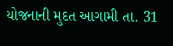યોજનાની મુદત આગામી તા. 31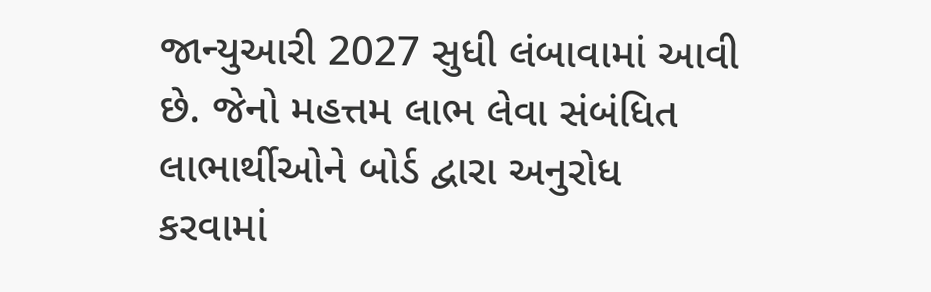જાન્યુઆરી 2027 સુધી લંબાવામાં આવી છે. જેનો મહત્તમ લાભ લેવા સંબંધિત લાભાર્થીઓને બોર્ડ દ્વારા અનુરોધ કરવામાં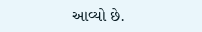આવ્યો છે.